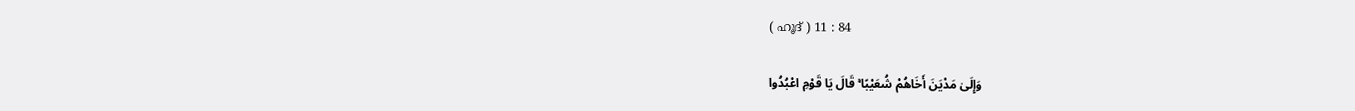( ഹൂദ് ) 11 : 84

وَإِلَىٰ مَدْيَنَ أَخَاهُمْ شُعَيْبًا ۚ قَالَ يَا قَوْمِ اعْبُدُوا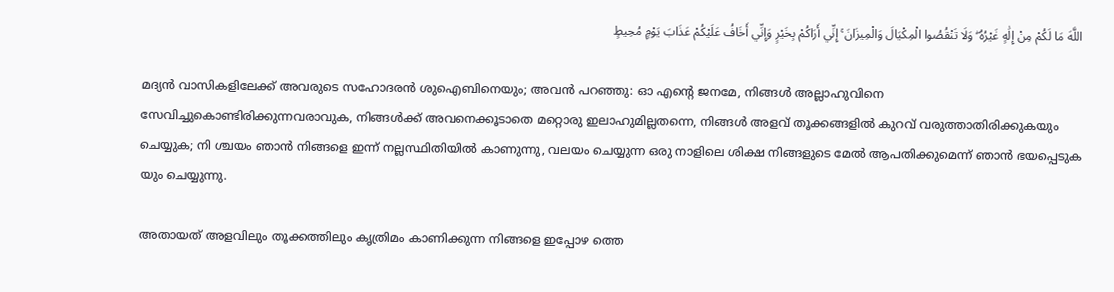اللَّهَ مَا لَكُمْ مِنْ إِلَٰهٍ غَيْرُهُ ۖ وَلَا تَنْقُصُوا الْمِكْيَالَ وَالْمِيزَانَ ۚ إِنِّي أَرَاكُمْ بِخَيْرٍ وَإِنِّي أَخَافُ عَلَيْكُمْ عَذَابَ يَوْمٍ مُحِيطٍ

മദ്യന്‍ വാസികളിലേക്ക് അവരുടെ സഹോദരന്‍ ശുഐബിനെയും; അവന്‍ പറഞ്ഞു: ഓ എന്‍റെ ജനമേ, നിങ്ങള്‍ അല്ലാഹുവിനെ സേവിച്ചുകൊണ്ടിരിക്കുന്നവരാവുക, നിങ്ങള്‍ക്ക് അവനെക്കൂടാതെ മറ്റൊരു ഇലാഹുമില്ലതന്നെ, നിങ്ങള്‍ അളവ് തൂക്കങ്ങളില്‍ കുറവ് വരുത്താതിരിക്കുകയും ചെയ്യുക; നി ശ്ചയം ഞാന്‍ നിങ്ങളെ ഇന്ന് നല്ലസ്ഥിതിയില്‍ കാണുന്നു, വലയം ചെയ്യുന്ന ഒരു നാളിലെ ശിക്ഷ നിങ്ങളുടെ മേല്‍ ആപതിക്കുമെന്ന് ഞാന്‍ ഭയപ്പെടുക യും ചെയ്യുന്നു.

അതായത് അളവിലും തൂക്കത്തിലും കൃത്രിമം കാണിക്കുന്ന നിങ്ങളെ ഇപ്പോഴ ത്തെ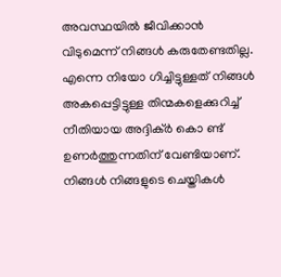അവസ്ഥയില്‍ ജീവിക്കാന്‍ വിടുമെന്ന് നിങ്ങള്‍ കരുതേണ്ടതില്ല. എന്നെ നിയോ ഗിച്ചിട്ടുള്ളത് നിങ്ങള്‍ അകപ്പെട്ടിട്ടുള്ള തിന്മകളെക്കുറിച്ച് നീതിയായ അദ്ദിക്ര്‍ കൊ ണ്ട് ഉണര്‍ത്തുന്നതിന് വേണ്ടിയാണ്. നിങ്ങള്‍ നിങ്ങളുടെ ചെയ്തികള്‍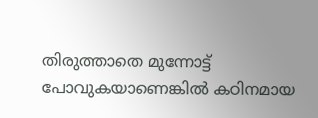തിരുത്താതെ മുന്നോട്ട് പോവുകയാണെങ്കില്‍ കഠിനമായ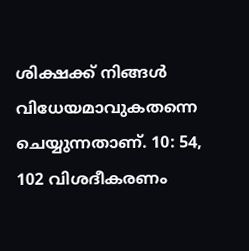ശിക്ഷക്ക് നിങ്ങള്‍ വിധേയമാവുകതന്നെ ചെയ്യുന്നതാണ്. 10: 54, 102 വിശദീകരണം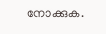നോക്കുക.